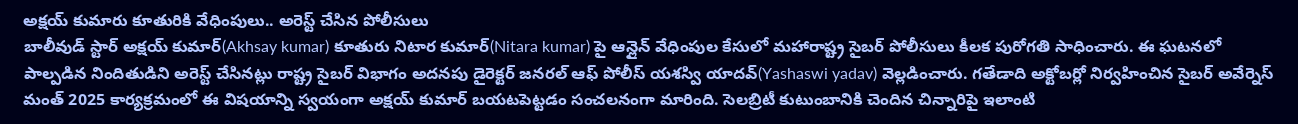అక్షయ్ కుమారు కూతురికి వేధింపులు.. అరెస్ట్ చేసిన పోలీసులు
బాలీవుడ్ స్టార్ అక్షయ్ కుమార్(Akhsay kumar) కూతురు నిటార కుమార్(Nitara kumar) పై ఆన్లైన్ వేధింపుల కేసులో మహారాష్ట్ర సైబర్ పోలీసులు కీలక పురోగతి సాధించారు. ఈ ఘటనలో పాల్పడిన నిందితుడిని అరెస్ట్ చేసినట్లు రాష్ట్ర సైబర్ విభాగం అదనపు డైరెక్టర్ జనరల్ ఆఫ్ పోలీస్ యశస్వి యాదవ్(Yashaswi yadav) వెల్లడించారు. గతేడాది అక్టోబర్లో నిర్వహించిన సైబర్ అవేర్నెస్ మంత్ 2025 కార్యక్రమంలో ఈ విషయాన్ని స్వయంగా అక్షయ్ కుమార్ బయటపెట్టడం సంచలనంగా మారింది. సెలబ్రిటీ కుటుంబానికి చెందిన చిన్నారిపై ఇలాంటి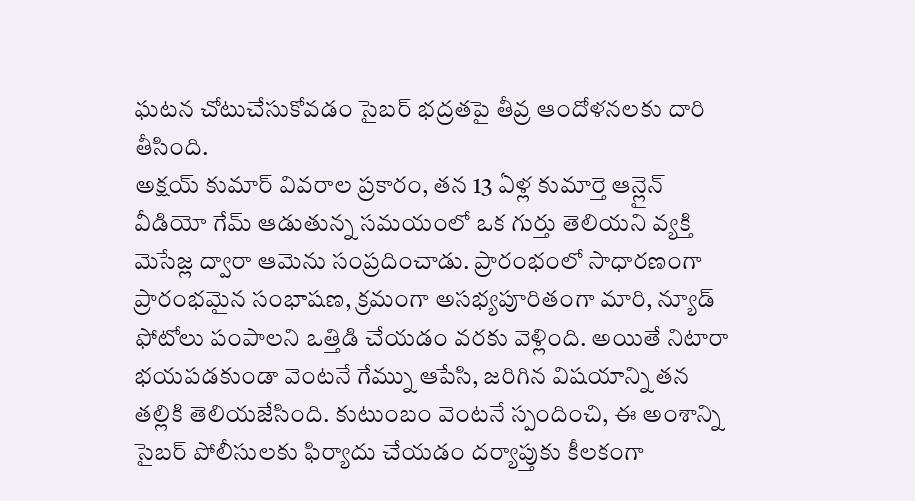ఘటన చోటుచేసుకోవడం సైబర్ భద్రతపై తీవ్ర ఆందోళనలకు దారి తీసింది.
అక్షయ్ కుమార్ వివరాల ప్రకారం, తన 13 ఏళ్ల కుమార్తె ఆన్లైన్ వీడియో గేమ్ ఆడుతున్న సమయంలో ఒక గుర్తు తెలియని వ్యక్తి మెసేజ్ల ద్వారా ఆమెను సంప్రదించాడు. ప్రారంభంలో సాధారణంగా ప్రారంభమైన సంభాషణ, క్రమంగా అసభ్యపూరితంగా మారి, న్యూడ్ ఫోటోలు పంపాలని ఒత్తిడి చేయడం వరకు వెళ్లింది. అయితే నిటారా భయపడకుండా వెంటనే గేమ్ను ఆపేసి, జరిగిన విషయాన్ని తన తల్లికి తెలియజేసింది. కుటుంబం వెంటనే స్పందించి, ఈ అంశాన్ని సైబర్ పోలీసులకు ఫిర్యాదు చేయడం దర్యాప్తుకు కీలకంగా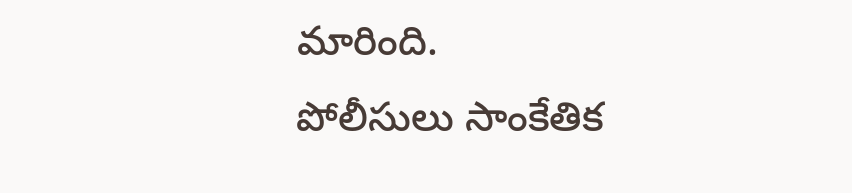మారింది.
పోలీసులు సాంకేతిక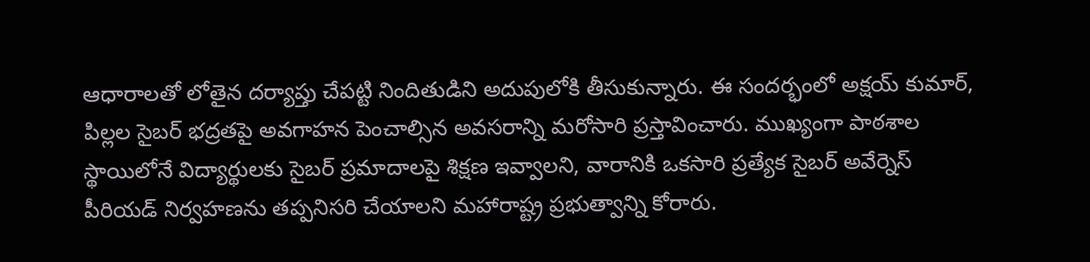ఆధారాలతో లోతైన దర్యాప్తు చేపట్టి నిందితుడిని అదుపులోకి తీసుకున్నారు. ఈ సందర్భంలో అక్షయ్ కుమార్, పిల్లల సైబర్ భద్రతపై అవగాహన పెంచాల్సిన అవసరాన్ని మరోసారి ప్రస్తావించారు. ముఖ్యంగా పాఠశాల స్థాయిలోనే విద్యార్థులకు సైబర్ ప్రమాదాలపై శిక్షణ ఇవ్వాలని, వారానికి ఒకసారి ప్రత్యేక సైబర్ అవేర్నెస్ పీరియడ్ నిర్వహణను తప్పనిసరి చేయాలని మహారాష్ట్ర ప్రభుత్వాన్ని కోరారు.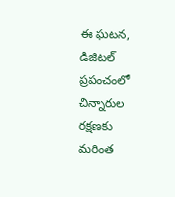ఈ ఘటన, డిజిటల్ ప్రపంచంలో చిన్నారుల రక్షణకు మరింత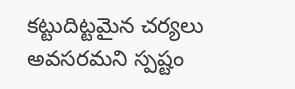కట్టుదిట్టమైన చర్యలు అవసరమని స్పష్టం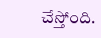చేస్తోంది.